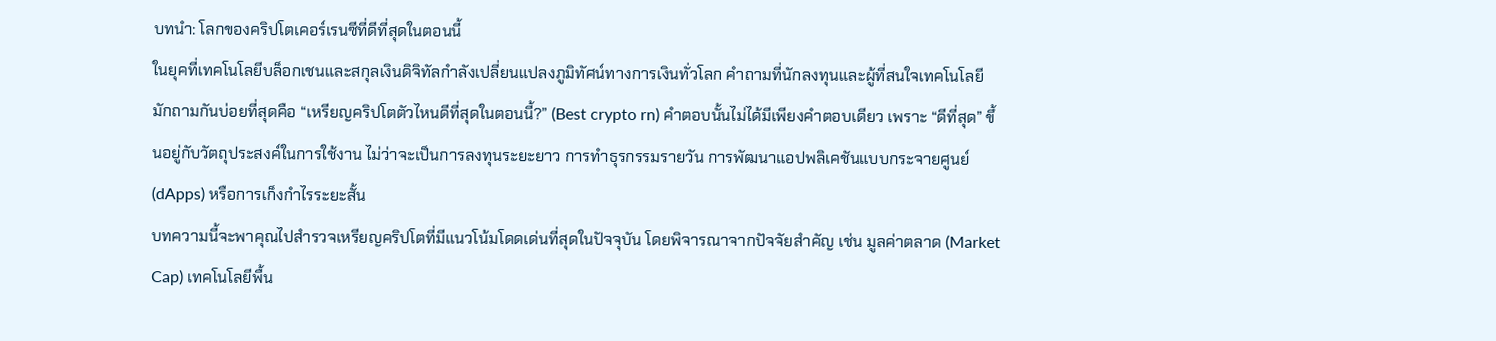บทนำ: โลกของคริปโตเคอร์เรนซีที่ดีที่สุดในตอนนี้
ในยุคที่เทคโนโลยีบล็อกเชนและสกุลเงินดิจิทัลกำลังเปลี่ยนแปลงภูมิทัศน์ทางการเงินทั่วโลก คำถามที่นักลงทุนและผู้ที่สนใจเทคโนโลยีมักถามกันบ่อยที่สุดคือ “เหรียญคริปโตตัวไหนดีที่สุดในตอนนี้?” (Best crypto rn) คำตอบนั้นไม่ได้มีเพียงคำตอบเดียว เพราะ “ดีที่สุด” ขึ้นอยู่กับวัตถุประสงค์ในการใช้งาน ไม่ว่าจะเป็นการลงทุนระยะยาว การทำธุรกรรมรายวัน การพัฒนาแอปพลิเคชันแบบกระจายศูนย์ (dApps) หรือการเก็งกำไรระยะสั้น
บทความนี้จะพาคุณไปสำรวจเหรียญคริปโตที่มีแนวโน้มโดดเด่นที่สุดในปัจจุบัน โดยพิจารณาจากปัจจัยสำคัญ เช่น มูลค่าตลาด (Market Cap) เทคโนโลยีพื้น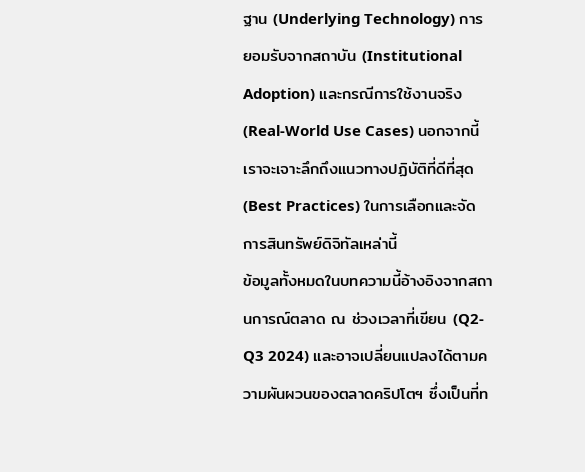ฐาน (Underlying Technology) การยอมรับจากสถาบัน (Institutional Adoption) และกรณีการใช้งานจริง (Real-World Use Cases) นอกจากนี้เราจะเจาะลึกถึงแนวทางปฏิบัติที่ดีที่สุด (Best Practices) ในการเลือกและจัดการสินทรัพย์ดิจิทัลเหล่านี้
ข้อมูลทั้งหมดในบทความนี้อ้างอิงจากสถานการณ์ตลาด ณ ช่วงเวลาที่เขียน (Q2-Q3 2024) และอาจเปลี่ยนแปลงได้ตามความผันผวนของตลาดคริปโตฯ ซึ่งเป็นที่ท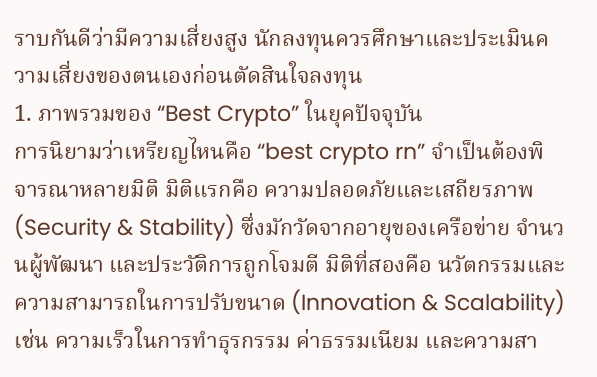ราบกันดีว่ามีความเสี่ยงสูง นักลงทุนควรศึกษาและประเมินความเสี่ยงของตนเองก่อนตัดสินใจลงทุน
1. ภาพรวมของ “Best Crypto” ในยุคปัจจุบัน
การนิยามว่าเหรียญไหนคือ “best crypto rn” จำเป็นต้องพิจารณาหลายมิติ มิติแรกคือ ความปลอดภัยและเสถียรภาพ (Security & Stability) ซึ่งมักวัดจากอายุของเครือข่าย จำนวนผู้พัฒนา และประวัติการถูกโจมตี มิติที่สองคือ นวัตกรรมและความสามารถในการปรับขนาด (Innovation & Scalability) เช่น ความเร็วในการทำธุรกรรม ค่าธรรมเนียม และความสา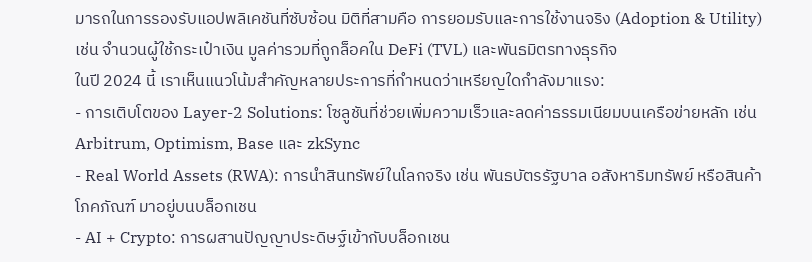มารถในการรองรับแอปพลิเคชันที่ซับซ้อน มิติที่สามคือ การยอมรับและการใช้งานจริง (Adoption & Utility) เช่น จำนวนผู้ใช้กระเป๋าเงิน มูลค่ารวมที่ถูกล็อคใน DeFi (TVL) และพันธมิตรทางธุรกิจ
ในปี 2024 นี้ เราเห็นแนวโน้มสำคัญหลายประการที่กำหนดว่าเหรียญใดกำลังมาแรง:
- การเติบโตของ Layer-2 Solutions: โซลูชันที่ช่วยเพิ่มความเร็วและลดค่าธรรมเนียมบนเครือข่ายหลัก เช่น Arbitrum, Optimism, Base และ zkSync
- Real World Assets (RWA): การนำสินทรัพย์ในโลกจริง เช่น พันธบัตรรัฐบาล อสังหาริมทรัพย์ หรือสินค้าโภคภัณฑ์ มาอยู่บนบล็อกเชน
- AI + Crypto: การผสานปัญญาประดิษฐ์เข้ากับบล็อกเชน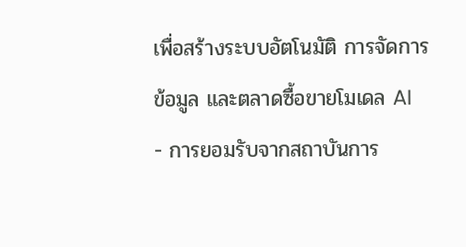เพื่อสร้างระบบอัตโนมัติ การจัดการข้อมูล และตลาดซื้อขายโมเดล AI
- การยอมรับจากสถาบันการ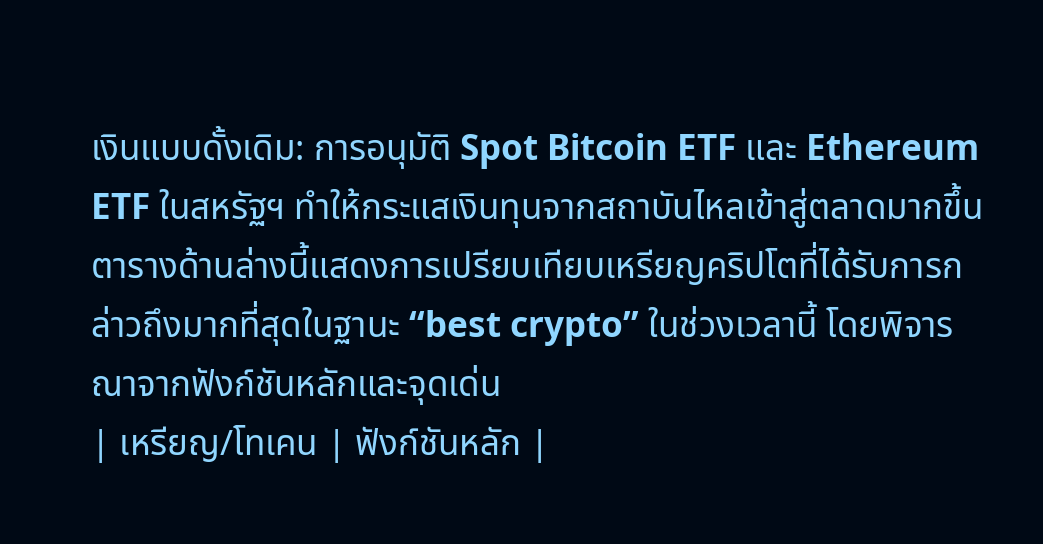เงินแบบดั้งเดิม: การอนุมัติ Spot Bitcoin ETF และ Ethereum ETF ในสหรัฐฯ ทำให้กระแสเงินทุนจากสถาบันไหลเข้าสู่ตลาดมากขึ้น
ตารางด้านล่างนี้แสดงการเปรียบเทียบเหรียญคริปโตที่ได้รับการกล่าวถึงมากที่สุดในฐานะ “best crypto” ในช่วงเวลานี้ โดยพิจารณาจากฟังก์ชันหลักและจุดเด่น
| เหรียญ/โทเคน | ฟังก์ชันหลัก |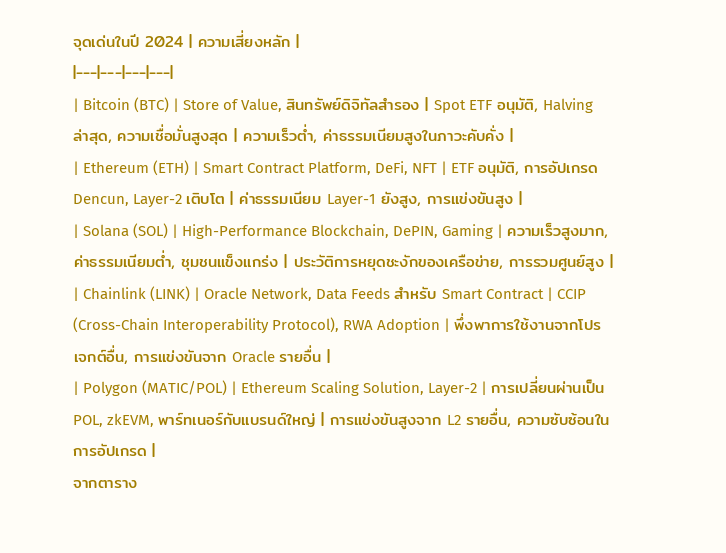จุดเด่นในปี 2024 | ความเสี่ยงหลัก |
|---|---|---|---|
| Bitcoin (BTC) | Store of Value, สินทรัพย์ดิจิทัลสำรอง | Spot ETF อนุมัติ, Halving ล่าสุด, ความเชื่อมั่นสูงสุด | ความเร็วต่ำ, ค่าธรรมเนียมสูงในภาวะคับคั่ง |
| Ethereum (ETH) | Smart Contract Platform, DeFi, NFT | ETF อนุมัติ, การอัปเกรด Dencun, Layer-2 เติบโต | ค่าธรรมเนียม Layer-1 ยังสูง, การแข่งขันสูง |
| Solana (SOL) | High-Performance Blockchain, DePIN, Gaming | ความเร็วสูงมาก, ค่าธรรมเนียมต่ำ, ชุมชนแข็งแกร่ง | ประวัติการหยุดชะงักของเครือข่าย, การรวมศูนย์สูง |
| Chainlink (LINK) | Oracle Network, Data Feeds สำหรับ Smart Contract | CCIP (Cross-Chain Interoperability Protocol), RWA Adoption | พึ่งพาการใช้งานจากโปรเจกต์อื่น, การแข่งขันจาก Oracle รายอื่น |
| Polygon (MATIC/POL) | Ethereum Scaling Solution, Layer-2 | การเปลี่ยนผ่านเป็น POL, zkEVM, พาร์ทเนอร์กับแบรนด์ใหญ่ | การแข่งขันสูงจาก L2 รายอื่น, ความซับซ้อนในการอัปเกรด |
จากตาราง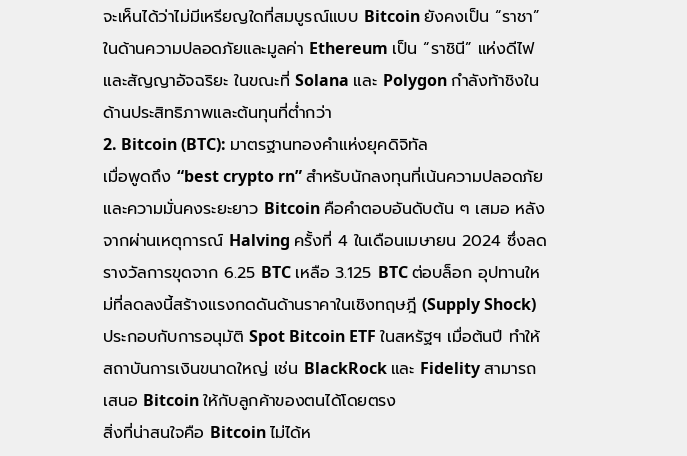จะเห็นได้ว่าไม่มีเหรียญใดที่สมบูรณ์แบบ Bitcoin ยังคงเป็น “ราชา” ในด้านความปลอดภัยและมูลค่า Ethereum เป็น “ราชินี” แห่งดีไฟและสัญญาอัจฉริยะ ในขณะที่ Solana และ Polygon กำลังท้าชิงในด้านประสิทธิภาพและต้นทุนที่ต่ำกว่า
2. Bitcoin (BTC): มาตรฐานทองคำแห่งยุคดิจิทัล
เมื่อพูดถึง “best crypto rn” สำหรับนักลงทุนที่เน้นความปลอดภัยและความมั่นคงระยะยาว Bitcoin คือคำตอบอันดับต้น ๆ เสมอ หลังจากผ่านเหตุการณ์ Halving ครั้งที่ 4 ในเดือนเมษายน 2024 ซึ่งลดรางวัลการขุดจาก 6.25 BTC เหลือ 3.125 BTC ต่อบล็อก อุปทานใหม่ที่ลดลงนี้สร้างแรงกดดันด้านราคาในเชิงทฤษฎี (Supply Shock) ประกอบกับการอนุมัติ Spot Bitcoin ETF ในสหรัฐฯ เมื่อต้นปี ทำให้สถาบันการเงินขนาดใหญ่ เช่น BlackRock และ Fidelity สามารถเสนอ Bitcoin ให้กับลูกค้าของตนได้โดยตรง
สิ่งที่น่าสนใจคือ Bitcoin ไม่ได้ห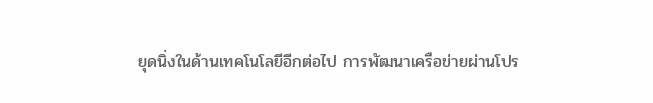ยุดนิ่งในด้านเทคโนโลยีอีกต่อไป การพัฒนาเครือข่ายผ่านโปร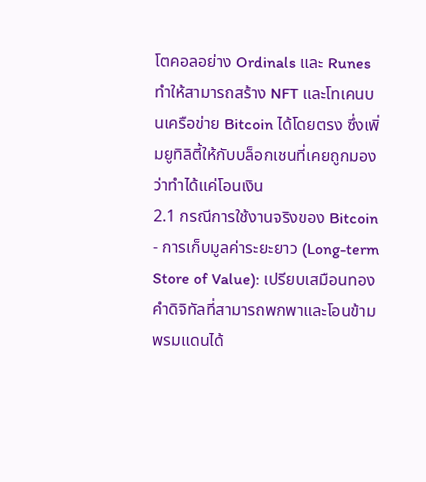โตคอลอย่าง Ordinals และ Runes ทำให้สามารถสร้าง NFT และโทเคนบนเครือข่าย Bitcoin ได้โดยตรง ซึ่งเพิ่มยูทิลิตี้ให้กับบล็อกเชนที่เคยถูกมองว่าทำได้แค่โอนเงิน
2.1 กรณีการใช้งานจริงของ Bitcoin
- การเก็บมูลค่าระยะยาว (Long-term Store of Value): เปรียบเสมือนทองคำดิจิทัลที่สามารถพกพาและโอนข้ามพรมแดนได้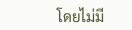โดยไม่มี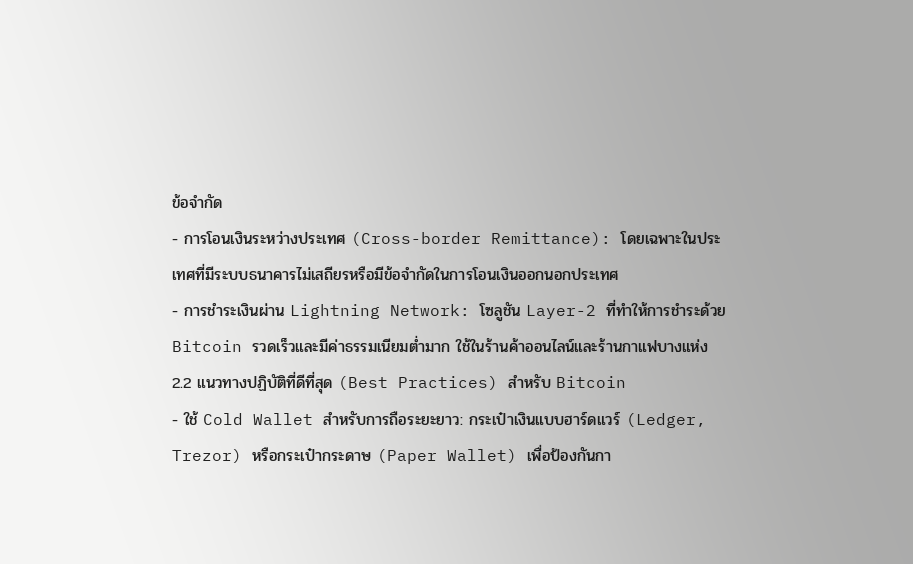ข้อจำกัด
- การโอนเงินระหว่างประเทศ (Cross-border Remittance): โดยเฉพาะในประเทศที่มีระบบธนาคารไม่เสถียรหรือมีข้อจำกัดในการโอนเงินออกนอกประเทศ
- การชำระเงินผ่าน Lightning Network: โซลูชัน Layer-2 ที่ทำให้การชำระด้วย Bitcoin รวดเร็วและมีค่าธรรมเนียมต่ำมาก ใช้ในร้านค้าออนไลน์และร้านกาแฟบางแห่ง
2.2 แนวทางปฏิบัติที่ดีที่สุด (Best Practices) สำหรับ Bitcoin
- ใช้ Cold Wallet สำหรับการถือระยะยาว: กระเป๋าเงินแบบฮาร์ดแวร์ (Ledger, Trezor) หรือกระเป๋ากระดาษ (Paper Wallet) เพื่อป้องกันกา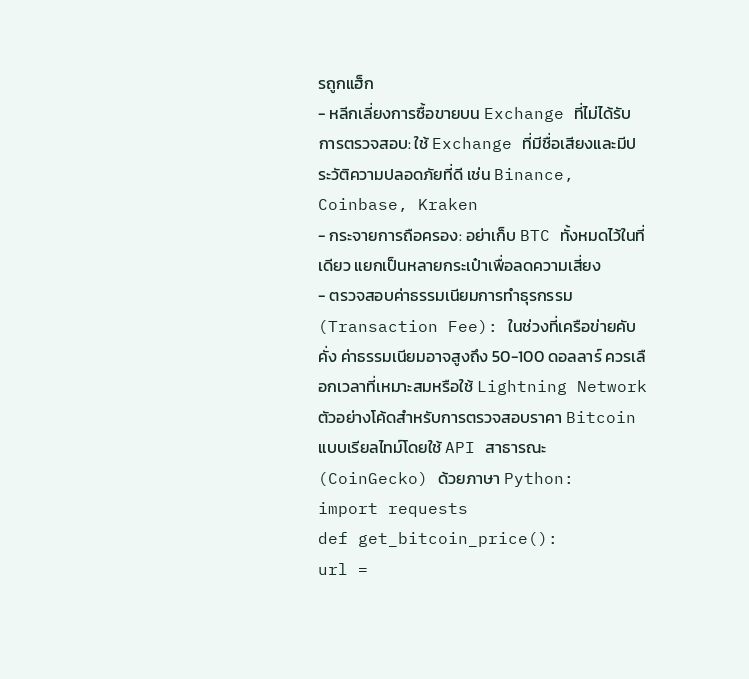รถูกแฮ็ก
- หลีกเลี่ยงการซื้อขายบน Exchange ที่ไม่ได้รับการตรวจสอบ: ใช้ Exchange ที่มีชื่อเสียงและมีประวัติความปลอดภัยที่ดี เช่น Binance, Coinbase, Kraken
- กระจายการถือครอง: อย่าเก็บ BTC ทั้งหมดไว้ในที่เดียว แยกเป็นหลายกระเป๋าเพื่อลดความเสี่ยง
- ตรวจสอบค่าธรรมเนียมการทำธุรกรรม (Transaction Fee): ในช่วงที่เครือข่ายคับคั่ง ค่าธรรมเนียมอาจสูงถึง 50-100 ดอลลาร์ ควรเลือกเวลาที่เหมาะสมหรือใช้ Lightning Network
ตัวอย่างโค้ดสำหรับการตรวจสอบราคา Bitcoin แบบเรียลไทม์โดยใช้ API สาธารณะ (CoinGecko) ด้วยภาษา Python:
import requests
def get_bitcoin_price():
url =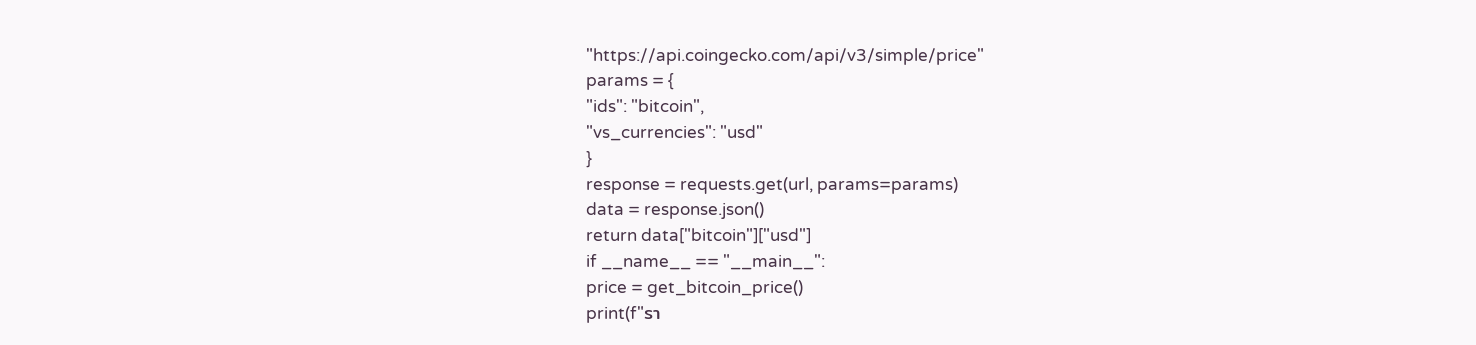"https://api.coingecko.com/api/v3/simple/price"
params = {
"ids": "bitcoin",
"vs_currencies": "usd"
}
response = requests.get(url, params=params)
data = response.json()
return data["bitcoin"]["usd"]
if __name__ == "__main__":
price = get_bitcoin_price()
print(f"รา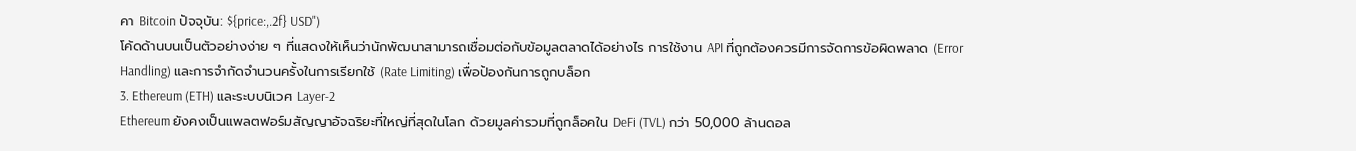คา Bitcoin ปัจจุบัน: ${price:,.2f} USD")
โค้ดด้านบนเป็นตัวอย่างง่าย ๆ ที่แสดงให้เห็นว่านักพัฒนาสามารถเชื่อมต่อกับข้อมูลตลาดได้อย่างไร การใช้งาน API ที่ถูกต้องควรมีการจัดการข้อผิดพลาด (Error Handling) และการจำกัดจำนวนครั้งในการเรียกใช้ (Rate Limiting) เพื่อป้องกันการถูกบล็อก
3. Ethereum (ETH) และระบบนิเวศ Layer-2
Ethereum ยังคงเป็นแพลตฟอร์มสัญญาอัจฉริยะที่ใหญ่ที่สุดในโลก ด้วยมูลค่ารวมที่ถูกล็อคใน DeFi (TVL) กว่า 50,000 ล้านดอล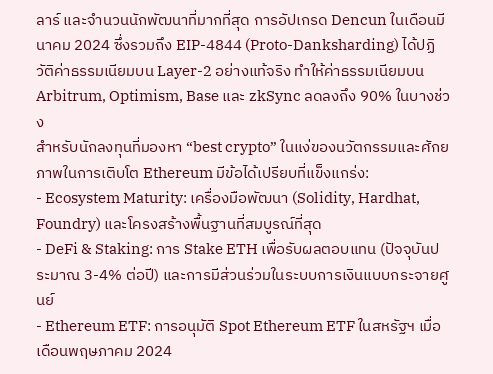ลาร์ และจำนวนนักพัฒนาที่มากที่สุด การอัปเกรด Dencun ในเดือนมีนาคม 2024 ซึ่งรวมถึง EIP-4844 (Proto-Danksharding) ได้ปฏิวัติค่าธรรมเนียมบน Layer-2 อย่างแท้จริง ทำให้ค่าธรรมเนียมบน Arbitrum, Optimism, Base และ zkSync ลดลงถึง 90% ในบางช่วง
สำหรับนักลงทุนที่มองหา “best crypto” ในแง่ของนวัตกรรมและศักยภาพในการเติบโต Ethereum มีข้อได้เปรียบที่แข็งแกร่ง:
- Ecosystem Maturity: เครื่องมือพัฒนา (Solidity, Hardhat, Foundry) และโครงสร้างพื้นฐานที่สมบูรณ์ที่สุด
- DeFi & Staking: การ Stake ETH เพื่อรับผลตอบแทน (ปัจจุบันประมาณ 3-4% ต่อปี) และการมีส่วนร่วมในระบบการเงินแบบกระจายศูนย์
- Ethereum ETF: การอนุมัติ Spot Ethereum ETF ในสหรัฐฯ เมื่อเดือนพฤษภาคม 2024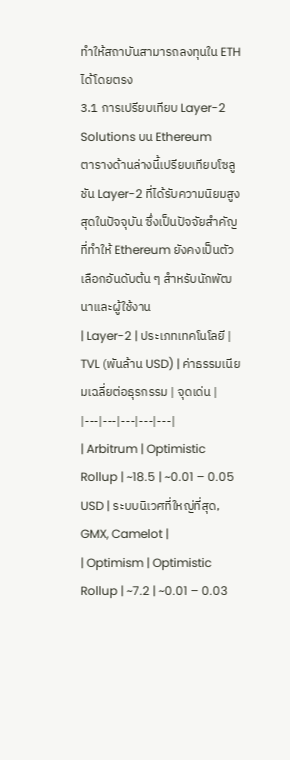ทำให้สถาบันสามารถลงทุนใน ETH ได้โดยตรง
3.1 การเปรียบเทียบ Layer-2 Solutions บน Ethereum
ตารางด้านล่างนี้เปรียบเทียบโซลูชัน Layer-2 ที่ได้รับความนิยมสูงสุดในปัจจุบัน ซึ่งเป็นปัจจัยสำคัญที่ทำให้ Ethereum ยังคงเป็นตัวเลือกอันดับต้น ๆ สำหรับนักพัฒนาและผู้ใช้งาน
| Layer-2 | ประเภทเทคโนโลยี | TVL (พันล้าน USD) | ค่าธรรมเนียมเฉลี่ยต่อธุรกรรม | จุดเด่น |
|---|---|---|---|---|
| Arbitrum | Optimistic Rollup | ~18.5 | ~0.01 – 0.05 USD | ระบบนิเวศที่ใหญ่ที่สุด, GMX, Camelot |
| Optimism | Optimistic Rollup | ~7.2 | ~0.01 – 0.03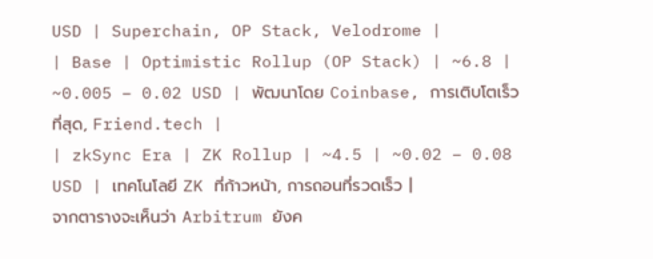USD | Superchain, OP Stack, Velodrome |
| Base | Optimistic Rollup (OP Stack) | ~6.8 | ~0.005 – 0.02 USD | พัฒนาโดย Coinbase, การเติบโตเร็วที่สุด, Friend.tech |
| zkSync Era | ZK Rollup | ~4.5 | ~0.02 – 0.08 USD | เทคโนโลยี ZK ที่ก้าวหน้า, การถอนที่รวดเร็ว |
จากตารางจะเห็นว่า Arbitrum ยังค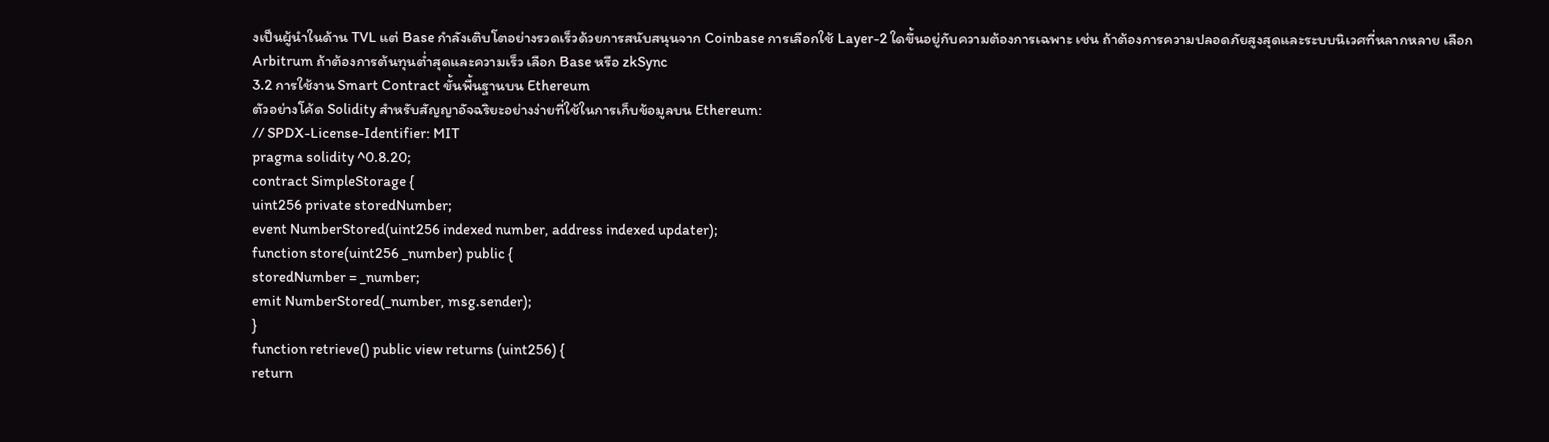งเป็นผู้นำในด้าน TVL แต่ Base กำลังเติบโตอย่างรวดเร็วด้วยการสนับสนุนจาก Coinbase การเลือกใช้ Layer-2 ใดขึ้นอยู่กับความต้องการเฉพาะ เช่น ถ้าต้องการความปลอดภัยสูงสุดและระบบนิเวศที่หลากหลาย เลือก Arbitrum ถ้าต้องการต้นทุนต่ำสุดและความเร็ว เลือก Base หรือ zkSync
3.2 การใช้งาน Smart Contract ขั้นพื้นฐานบน Ethereum
ตัวอย่างโค้ด Solidity สำหรับสัญญาอัจฉริยะอย่างง่ายที่ใช้ในการเก็บข้อมูลบน Ethereum:
// SPDX-License-Identifier: MIT
pragma solidity ^0.8.20;
contract SimpleStorage {
uint256 private storedNumber;
event NumberStored(uint256 indexed number, address indexed updater);
function store(uint256 _number) public {
storedNumber = _number;
emit NumberStored(_number, msg.sender);
}
function retrieve() public view returns (uint256) {
return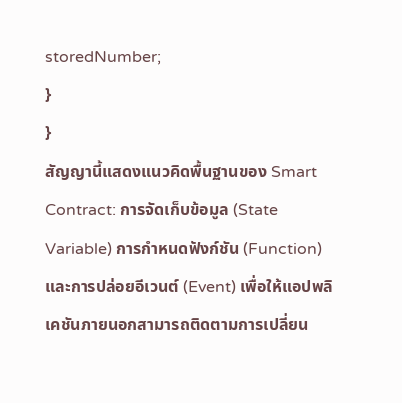storedNumber;
}
}
สัญญานี้แสดงแนวคิดพื้นฐานของ Smart Contract: การจัดเก็บข้อมูล (State Variable) การกำหนดฟังก์ชัน (Function) และการปล่อยอีเวนต์ (Event) เพื่อให้แอปพลิเคชันภายนอกสามารถติดตามการเปลี่ยน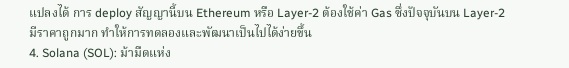แปลงได้ การ deploy สัญญานี้บน Ethereum หรือ Layer-2 ต้องใช้ค่า Gas ซึ่งปัจจุบันบน Layer-2 มีราคาถูกมาก ทำให้การทดลองและพัฒนาเป็นไปได้ง่ายขึ้น
4. Solana (SOL): ม้ามืดแห่ง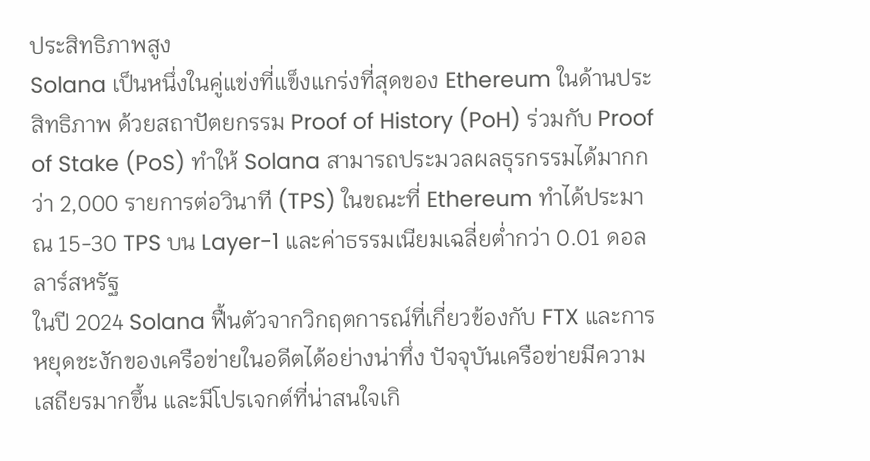ประสิทธิภาพสูง
Solana เป็นหนึ่งในคู่แข่งที่แข็งแกร่งที่สุดของ Ethereum ในด้านประสิทธิภาพ ด้วยสถาปัตยกรรม Proof of History (PoH) ร่วมกับ Proof of Stake (PoS) ทำให้ Solana สามารถประมวลผลธุรกรรมได้มากกว่า 2,000 รายการต่อวินาที (TPS) ในขณะที่ Ethereum ทำได้ประมาณ 15-30 TPS บน Layer-1 และค่าธรรมเนียมเฉลี่ยต่ำกว่า 0.01 ดอลลาร์สหรัฐ
ในปี 2024 Solana ฟื้นตัวจากวิกฤตการณ์ที่เกี่ยวข้องกับ FTX และการหยุดชะงักของเครือข่ายในอดีตได้อย่างน่าทึ่ง ปัจจุบันเครือข่ายมีความเสถียรมากขึ้น และมีโปรเจกต์ที่น่าสนใจเกิ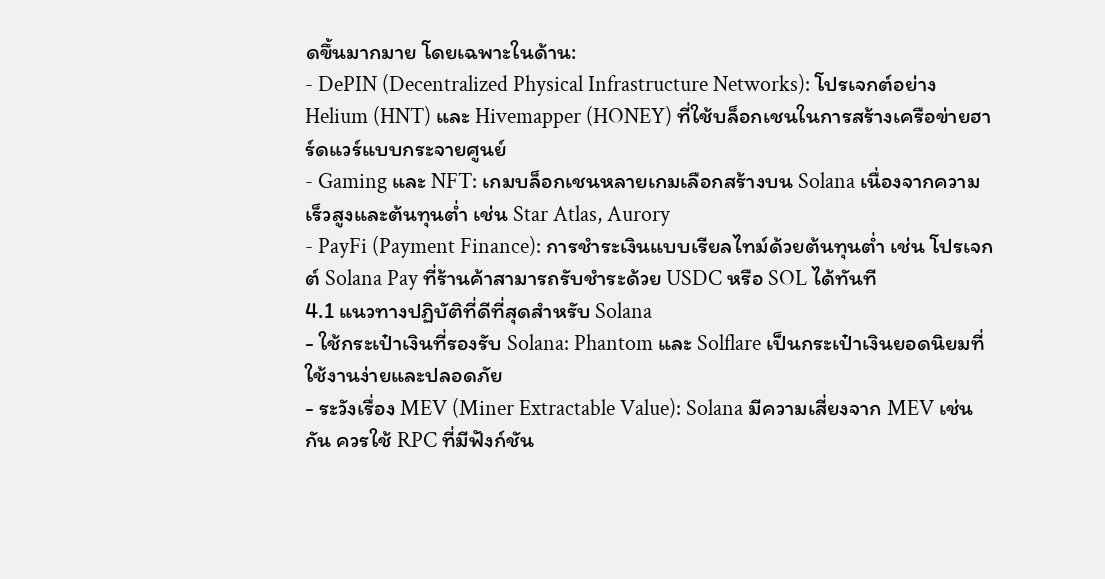ดขึ้นมากมาย โดยเฉพาะในด้าน:
- DePIN (Decentralized Physical Infrastructure Networks): โปรเจกต์อย่าง Helium (HNT) และ Hivemapper (HONEY) ที่ใช้บล็อกเชนในการสร้างเครือข่ายฮาร์ดแวร์แบบกระจายศูนย์
- Gaming และ NFT: เกมบล็อกเชนหลายเกมเลือกสร้างบน Solana เนื่องจากความเร็วสูงและต้นทุนต่ำ เช่น Star Atlas, Aurory
- PayFi (Payment Finance): การชำระเงินแบบเรียลไทม์ด้วยต้นทุนต่ำ เช่น โปรเจกต์ Solana Pay ที่ร้านค้าสามารถรับชำระด้วย USDC หรือ SOL ได้ทันที
4.1 แนวทางปฏิบัติที่ดีที่สุดสำหรับ Solana
- ใช้กระเป๋าเงินที่รองรับ Solana: Phantom และ Solflare เป็นกระเป๋าเงินยอดนิยมที่ใช้งานง่ายและปลอดภัย
- ระวังเรื่อง MEV (Miner Extractable Value): Solana มีความเสี่ยงจาก MEV เช่นกัน ควรใช้ RPC ที่มีฟังก์ชัน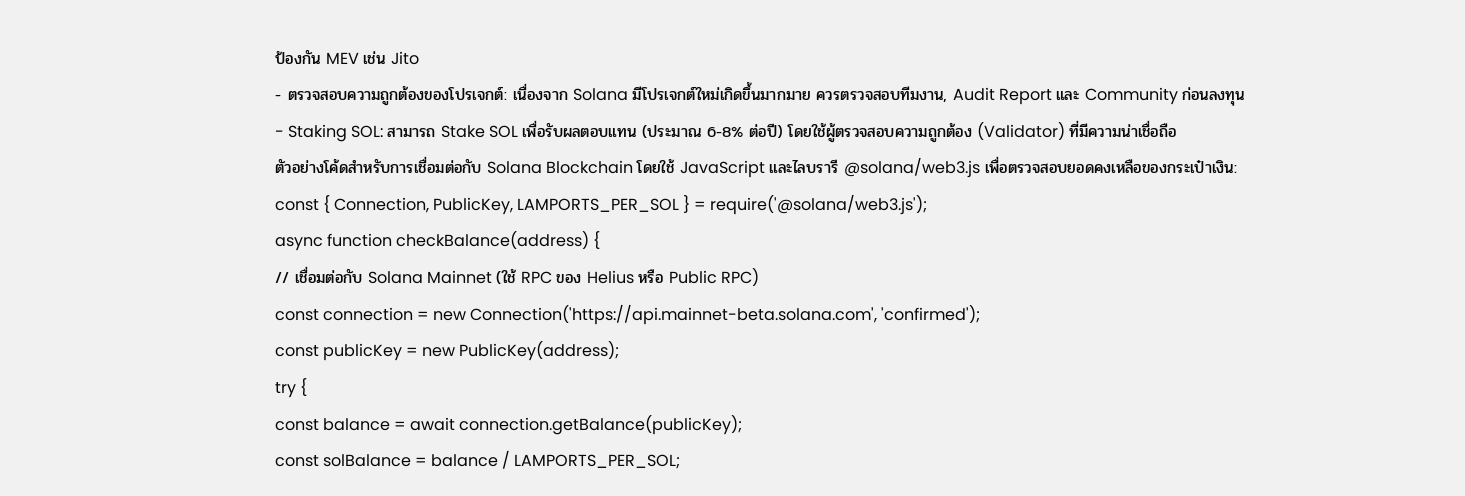ป้องกัน MEV เช่น Jito
- ตรวจสอบความถูกต้องของโปรเจกต์: เนื่องจาก Solana มีโปรเจกต์ใหม่เกิดขึ้นมากมาย ควรตรวจสอบทีมงาน, Audit Report และ Community ก่อนลงทุน
- Staking SOL: สามารถ Stake SOL เพื่อรับผลตอบแทน (ประมาณ 6-8% ต่อปี) โดยใช้ผู้ตรวจสอบความถูกต้อง (Validator) ที่มีความน่าเชื่อถือ
ตัวอย่างโค้ดสำหรับการเชื่อมต่อกับ Solana Blockchain โดยใช้ JavaScript และไลบรารี @solana/web3.js เพื่อตรวจสอบยอดคงเหลือของกระเป๋าเงิน:
const { Connection, PublicKey, LAMPORTS_PER_SOL } = require('@solana/web3.js');
async function checkBalance(address) {
// เชื่อมต่อกับ Solana Mainnet (ใช้ RPC ของ Helius หรือ Public RPC)
const connection = new Connection('https://api.mainnet-beta.solana.com', 'confirmed');
const publicKey = new PublicKey(address);
try {
const balance = await connection.getBalance(publicKey);
const solBalance = balance / LAMPORTS_PER_SOL;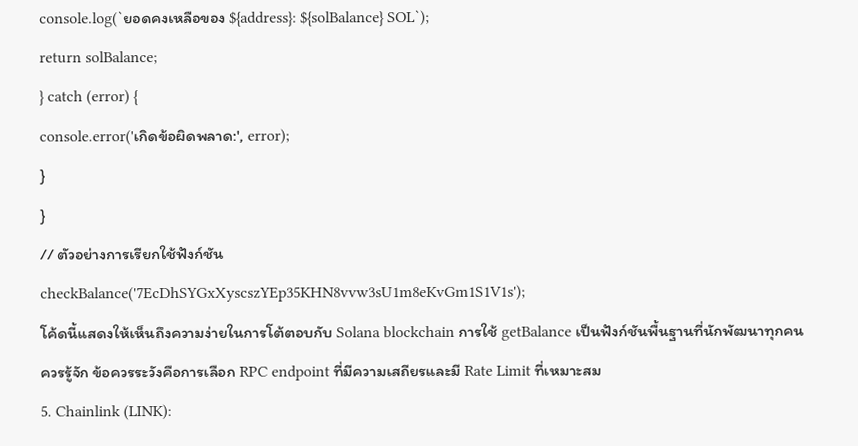console.log(`ยอดคงเหลือของ ${address}: ${solBalance} SOL`);
return solBalance;
} catch (error) {
console.error('เกิดข้อผิดพลาด:', error);
}
}
// ตัวอย่างการเรียกใช้ฟังก์ชัน
checkBalance('7EcDhSYGxXyscszYEp35KHN8vvw3sU1m8eKvGm1S1V1s');
โค้ดนี้แสดงให้เห็นถึงความง่ายในการโต้ตอบกับ Solana blockchain การใช้ getBalance เป็นฟังก์ชันพื้นฐานที่นักพัฒนาทุกคนควรรู้จัก ข้อควรระวังคือการเลือก RPC endpoint ที่มีความเสถียรและมี Rate Limit ที่เหมาะสม
5. Chainlink (LINK):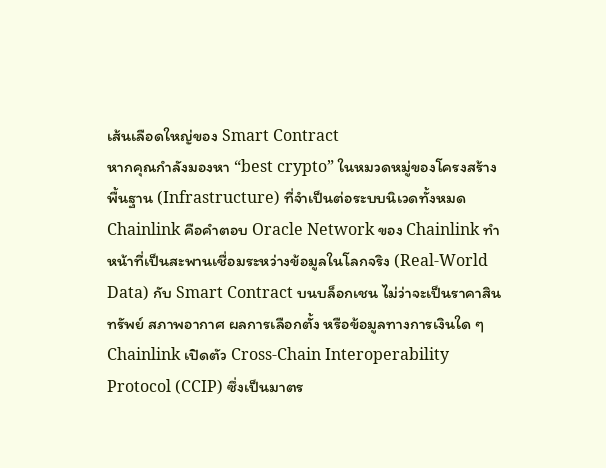เส้นเลือดใหญ่ของ Smart Contract
หากคุณกำลังมองหา “best crypto” ในหมวดหมู่ของโครงสร้างพื้นฐาน (Infrastructure) ที่จำเป็นต่อระบบนิเวดทั้งหมด Chainlink คือคำตอบ Oracle Network ของ Chainlink ทำหน้าที่เป็นสะพานเชื่อมระหว่างข้อมูลในโลกจริง (Real-World Data) กับ Smart Contract บนบล็อกเชน ไม่ว่าจะเป็นราคาสินทรัพย์ สภาพอากาศ ผลการเลือกตั้ง หรือข้อมูลทางการเงินใด ๆ
Chainlink เปิดตัว Cross-Chain Interoperability Protocol (CCIP) ซึ่งเป็นมาตร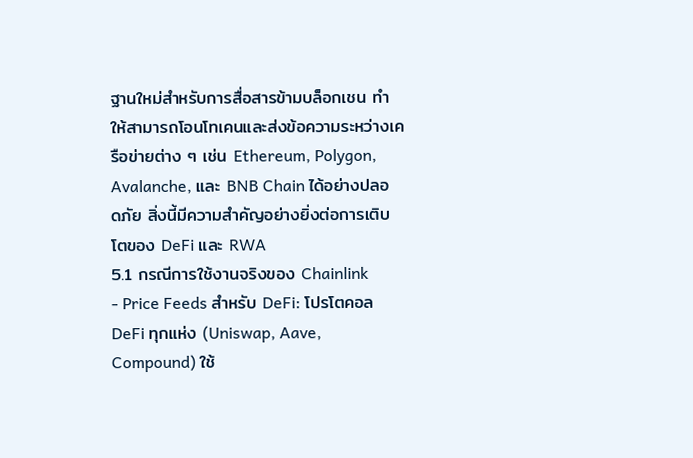ฐานใหม่สำหรับการสื่อสารข้ามบล็อกเชน ทำให้สามารถโอนโทเคนและส่งข้อความระหว่างเครือข่ายต่าง ๆ เช่น Ethereum, Polygon, Avalanche, และ BNB Chain ได้อย่างปลอดภัย สิ่งนี้มีความสำคัญอย่างยิ่งต่อการเติบโตของ DeFi และ RWA
5.1 กรณีการใช้งานจริงของ Chainlink
- Price Feeds สำหรับ DeFi: โปรโตคอล DeFi ทุกแห่ง (Uniswap, Aave, Compound) ใช้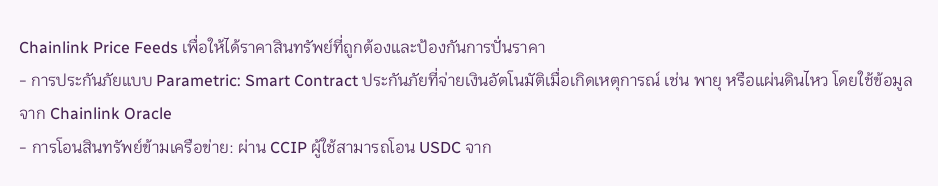Chainlink Price Feeds เพื่อให้ได้ราคาสินทรัพย์ที่ถูกต้องและป้องกันการปั่นราคา
- การประกันภัยแบบ Parametric: Smart Contract ประกันภัยที่จ่ายเงินอัตโนมัติเมื่อเกิดเหตุการณ์ เช่น พายุ หรือแผ่นดินไหว โดยใช้ข้อมูลจาก Chainlink Oracle
- การโอนสินทรัพย์ข้ามเครือข่าย: ผ่าน CCIP ผู้ใช้สามารถโอน USDC จาก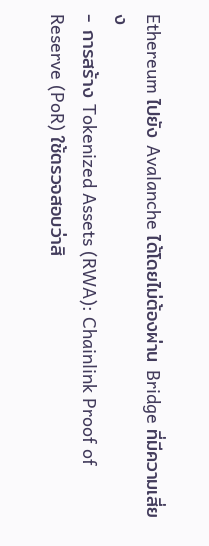Ethereum ไปยัง Avalanche ได้โดยไม่ต้องผ่าน Bridge ที่มีความเสี่ยง
- การสร้าง Tokenized Assets (RWA): Chainlink Proof of Reserve (PoR) ใช้ตรวจสอบว่าสิ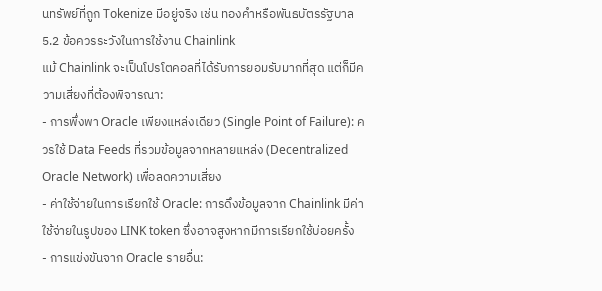นทรัพย์ที่ถูก Tokenize มีอยู่จริง เช่น ทองคำหรือพันธบัตรรัฐบาล
5.2 ข้อควรระวังในการใช้งาน Chainlink
แม้ Chainlink จะเป็นโปรโตคอลที่ได้รับการยอมรับมากที่สุด แต่ก็มีความเสี่ยงที่ต้องพิจารณา:
- การพึ่งพา Oracle เพียงแหล่งเดียว (Single Point of Failure): ควรใช้ Data Feeds ที่รวมข้อมูลจากหลายแหล่ง (Decentralized Oracle Network) เพื่อลดความเสี่ยง
- ค่าใช้จ่ายในการเรียกใช้ Oracle: การดึงข้อมูลจาก Chainlink มีค่าใช้จ่ายในรูปของ LINK token ซึ่งอาจสูงหากมีการเรียกใช้บ่อยครั้ง
- การแข่งขันจาก Oracle รายอื่น: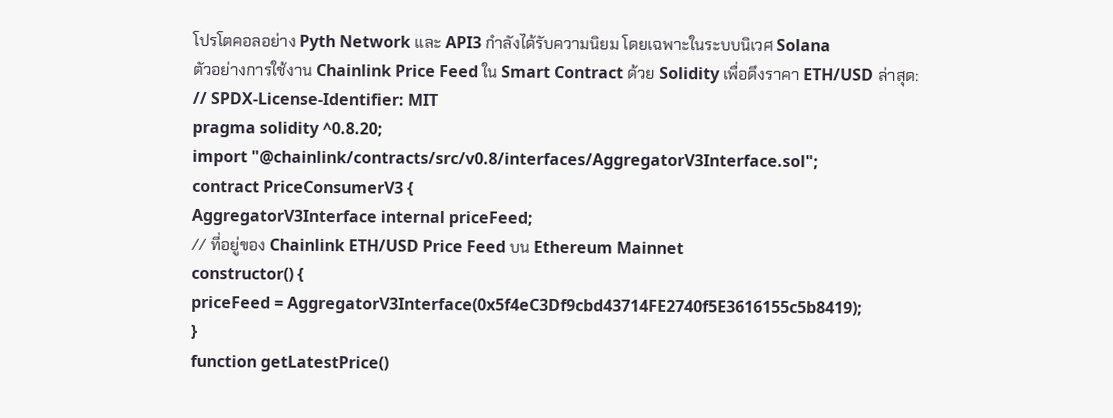โปรโตคอลอย่าง Pyth Network และ API3 กำลังได้รับความนิยม โดยเฉพาะในระบบนิเวศ Solana
ตัวอย่างการใช้งาน Chainlink Price Feed ใน Smart Contract ด้วย Solidity เพื่อดึงราคา ETH/USD ล่าสุด:
// SPDX-License-Identifier: MIT
pragma solidity ^0.8.20;
import "@chainlink/contracts/src/v0.8/interfaces/AggregatorV3Interface.sol";
contract PriceConsumerV3 {
AggregatorV3Interface internal priceFeed;
// ที่อยู่ของ Chainlink ETH/USD Price Feed บน Ethereum Mainnet
constructor() {
priceFeed = AggregatorV3Interface(0x5f4eC3Df9cbd43714FE2740f5E3616155c5b8419);
}
function getLatestPrice()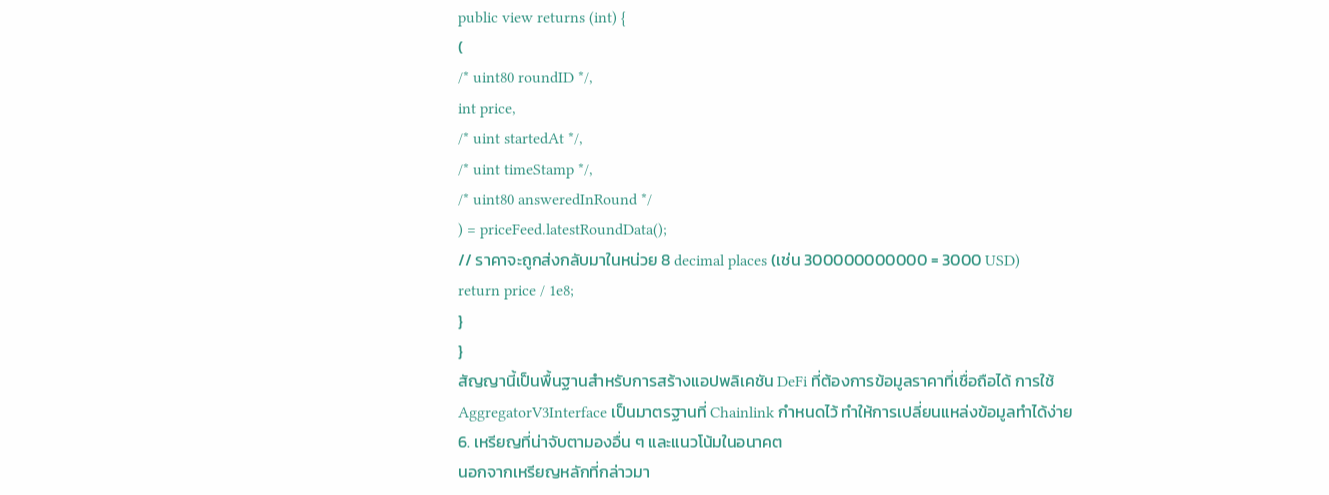public view returns (int) {
(
/* uint80 roundID */,
int price,
/* uint startedAt */,
/* uint timeStamp */,
/* uint80 answeredInRound */
) = priceFeed.latestRoundData();
// ราคาจะถูกส่งกลับมาในหน่วย 8 decimal places (เช่น 300000000000 = 3000 USD)
return price / 1e8;
}
}
สัญญานี้เป็นพื้นฐานสำหรับการสร้างแอปพลิเคชัน DeFi ที่ต้องการข้อมูลราคาที่เชื่อถือได้ การใช้ AggregatorV3Interface เป็นมาตรฐานที่ Chainlink กำหนดไว้ ทำให้การเปลี่ยนแหล่งข้อมูลทำได้ง่าย
6. เหรียญที่น่าจับตามองอื่น ๆ และแนวโน้มในอนาคต
นอกจากเหรียญหลักที่กล่าวมา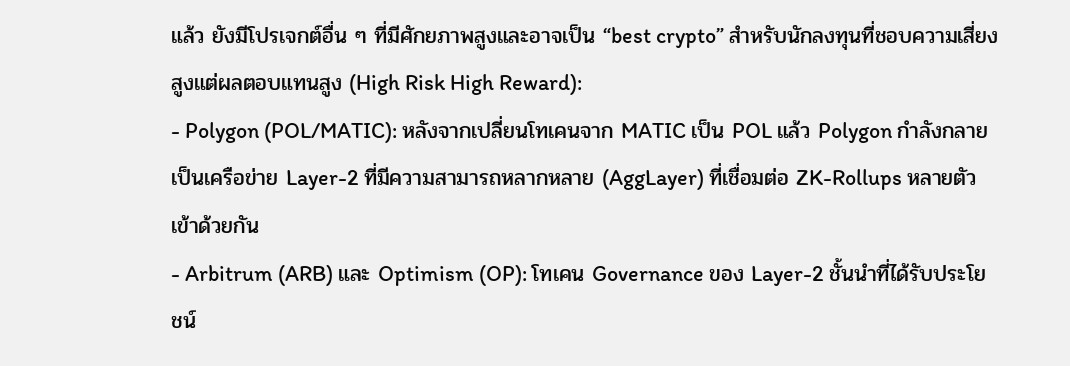แล้ว ยังมีโปรเจกต์อื่น ๆ ที่มีศักยภาพสูงและอาจเป็น “best crypto” สำหรับนักลงทุนที่ชอบความเสี่ยงสูงแต่ผลตอบแทนสูง (High Risk High Reward):
- Polygon (POL/MATIC): หลังจากเปลี่ยนโทเคนจาก MATIC เป็น POL แล้ว Polygon กำลังกลายเป็นเครือข่าย Layer-2 ที่มีความสามารถหลากหลาย (AggLayer) ที่เชื่อมต่อ ZK-Rollups หลายตัวเข้าด้วยกัน
- Arbitrum (ARB) และ Optimism (OP): โทเคน Governance ของ Layer-2 ชั้นนำที่ได้รับประโยชน์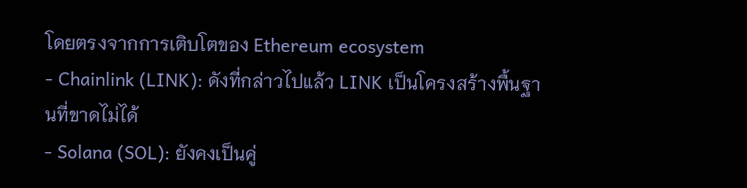โดยตรงจากการเติบโตของ Ethereum ecosystem
- Chainlink (LINK): ดังที่กล่าวไปแล้ว LINK เป็นโครงสร้างพื้นฐานที่ขาดไม่ได้
- Solana (SOL): ยังคงเป็นคู่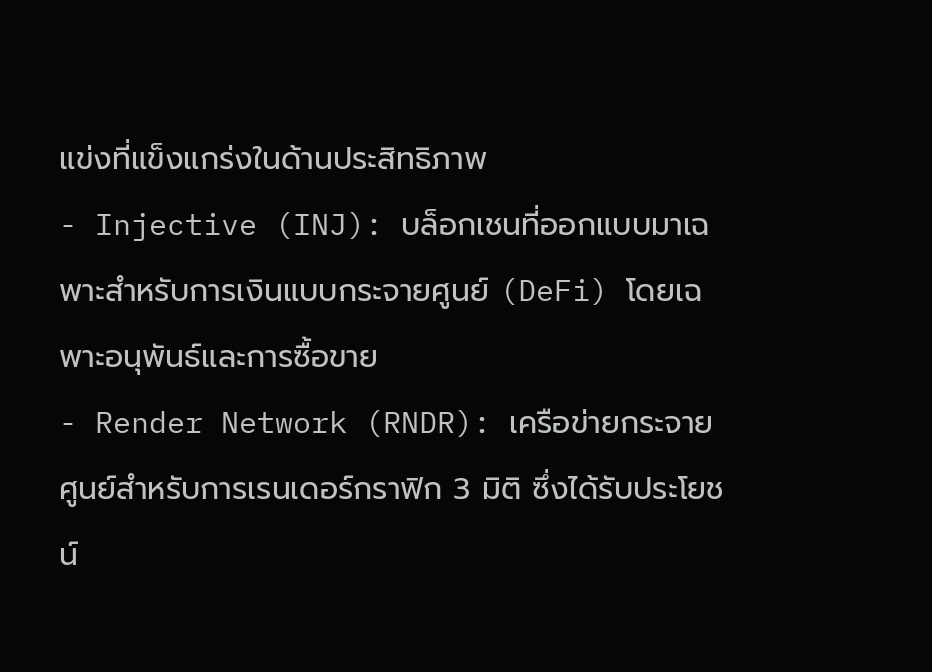แข่งที่แข็งแกร่งในด้านประสิทธิภาพ
- Injective (INJ): บล็อกเชนที่ออกแบบมาเฉพาะสำหรับการเงินแบบกระจายศูนย์ (DeFi) โดยเฉพาะอนุพันธ์และการซื้อขาย
- Render Network (RNDR): เครือข่ายกระจายศูนย์สำหรับการเรนเดอร์กราฟิก 3 มิติ ซึ่งได้รับประโยชน์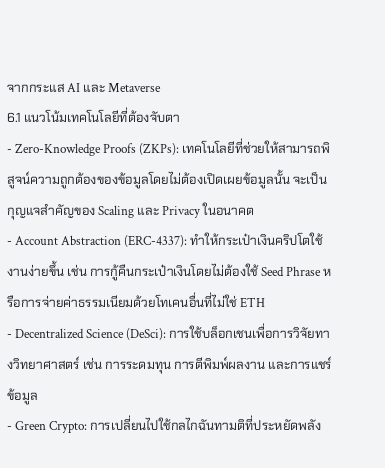จากกระแส AI และ Metaverse
6.1 แนวโน้มเทคโนโลยีที่ต้องจับตา
- Zero-Knowledge Proofs (ZKPs): เทคโนโลยีที่ช่วยให้สามารถพิสูจน์ความถูกต้องของข้อมูลโดยไม่ต้องเปิดเผยข้อมูลนั้น จะเป็นกุญแจสำคัญของ Scaling และ Privacy ในอนาคต
- Account Abstraction (ERC-4337): ทำให้กระเป๋าเงินคริปโตใช้งานง่ายขึ้น เช่น การกู้คืนกระเป๋าเงินโดยไม่ต้องใช้ Seed Phrase หรือการจ่ายค่าธรรมเนียมด้วยโทเคนอื่นที่ไม่ใช่ ETH
- Decentralized Science (DeSci): การใช้บล็อกเชนเพื่อการวิจัยทางวิทยาศาสตร์ เช่น การระดมทุน การตีพิมพ์ผลงาน และการแชร์ข้อมูล
- Green Crypto: การเปลี่ยนไปใช้กลไกฉันทามติที่ประหยัดพลัง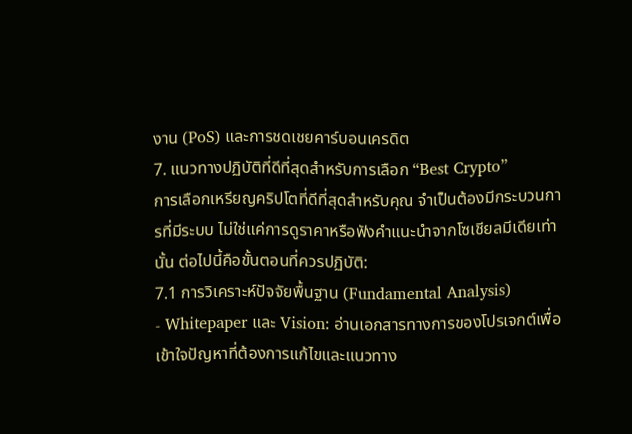งาน (PoS) และการชดเชยคาร์บอนเครดิต
7. แนวทางปฏิบัติที่ดีที่สุดสำหรับการเลือก “Best Crypto”
การเลือกเหรียญคริปโตที่ดีที่สุดสำหรับคุณ จำเป็นต้องมีกระบวนการที่มีระบบ ไม่ใช่แค่การดูราคาหรือฟังคำแนะนำจากโซเชียลมีเดียเท่านั้น ต่อไปนี้คือขั้นตอนที่ควรปฏิบัติ:
7.1 การวิเคราะห์ปัจจัยพื้นฐาน (Fundamental Analysis)
- Whitepaper และ Vision: อ่านเอกสารทางการของโปรเจกต์เพื่อเข้าใจปัญหาที่ต้องการแก้ไขและแนวทาง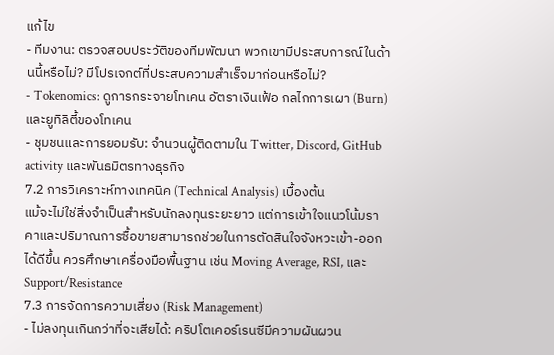แก้ไข
- ทีมงาน: ตรวจสอบประวัติของทีมพัฒนา พวกเขามีประสบการณ์ในด้านนี้หรือไม่? มีโปรเจกต์ที่ประสบความสำเร็จมาก่อนหรือไม่?
- Tokenomics: ดูการกระจายโทเคน อัตราเงินเฟ้อ กลไกการเผา (Burn) และยูทิลิตี้ของโทเคน
- ชุมชนและการยอมรับ: จำนวนผู้ติดตามใน Twitter, Discord, GitHub activity และพันธมิตรทางธุรกิจ
7.2 การวิเคราะห์ทางเทคนิค (Technical Analysis) เบื้องต้น
แม้จะไม่ใช่สิ่งจำเป็นสำหรับนักลงทุนระยะยาว แต่การเข้าใจแนวโน้มราคาและปริมาณการซื้อขายสามารถช่วยในการตัดสินใจจังหวะเข้า-ออกได้ดีขึ้น ควรศึกษาเครื่องมือพื้นฐาน เช่น Moving Average, RSI, และ Support/Resistance
7.3 การจัดการความเสี่ยง (Risk Management)
- ไม่ลงทุนเกินกว่าที่จะเสียได้: คริปโตเคอร์เรนซีมีความผันผวน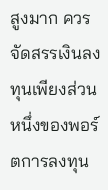สูงมาก ควรจัดสรรเงินลงทุนเพียงส่วนหนึ่งของพอร์ตการลงทุน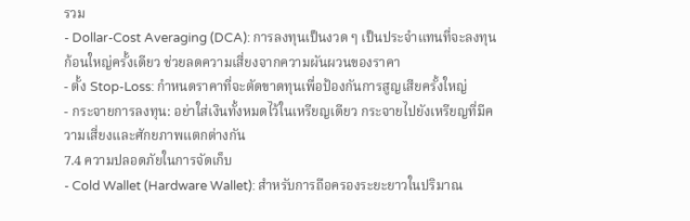รวม
- Dollar-Cost Averaging (DCA): การลงทุนเป็นงวด ๆ เป็นประจำแทนที่จะลงทุนก้อนใหญ่ครั้งเดียว ช่วยลดความเสี่ยงจากความผันผวนของราคา
- ตั้ง Stop-Loss: กำหนดราคาที่จะตัดขาดทุนเพื่อป้องกันการสูญเสียครั้งใหญ่
- กระจายการลงทุน: อย่าใส่เงินทั้งหมดไว้ในเหรียญเดียว กระจายไปยังเหรียญที่มีความเสี่ยงและศักยภาพแตกต่างกัน
7.4 ความปลอดภัยในการจัดเก็บ
- Cold Wallet (Hardware Wallet): สำหรับการถือครองระยะยาวในปริมาณ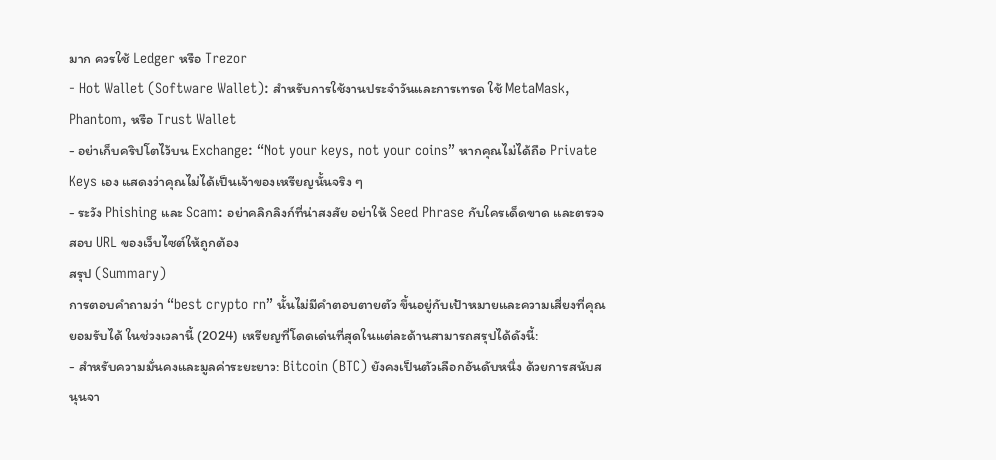มาก ควรใช้ Ledger หรือ Trezor
- Hot Wallet (Software Wallet): สำหรับการใช้งานประจำวันและการเทรด ใช้ MetaMask, Phantom, หรือ Trust Wallet
- อย่าเก็บคริปโตไว้บน Exchange: “Not your keys, not your coins” หากคุณไม่ได้ถือ Private Keys เอง แสดงว่าคุณไม่ได้เป็นเจ้าของเหรียญนั้นจริง ๆ
- ระวัง Phishing และ Scam: อย่าคลิกลิงก์ที่น่าสงสัย อย่าให้ Seed Phrase กับใครเด็ดขาด และตรวจสอบ URL ของเว็บไซต์ให้ถูกต้อง
สรุป (Summary)
การตอบคำถามว่า “best crypto rn” นั้นไม่มีคำตอบตายตัว ขึ้นอยู่กับเป้าหมายและความเสี่ยงที่คุณยอมรับได้ ในช่วงเวลานี้ (2024) เหรียญที่โดดเด่นที่สุดในแต่ละด้านสามารถสรุปได้ดังนี้:
- สำหรับความมั่นคงและมูลค่าระยะยาว: Bitcoin (BTC) ยังคงเป็นตัวเลือกอันดับหนึ่ง ด้วยการสนับสนุนจา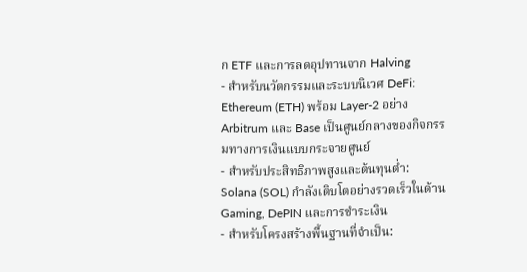ก ETF และการลดอุปทานจาก Halving
- สำหรับนวัตกรรมและระบบนิเวศ DeFi: Ethereum (ETH) พร้อม Layer-2 อย่าง Arbitrum และ Base เป็นศูนย์กลางของกิจกรรมทางการเงินแบบกระจายศูนย์
- สำหรับประสิทธิภาพสูงและต้นทุนต่ำ: Solana (SOL) กำลังเติบโตอย่างรวดเร็วในด้าน Gaming, DePIN และการชำระเงิน
- สำหรับโครงสร้างพื้นฐานที่จำเป็น: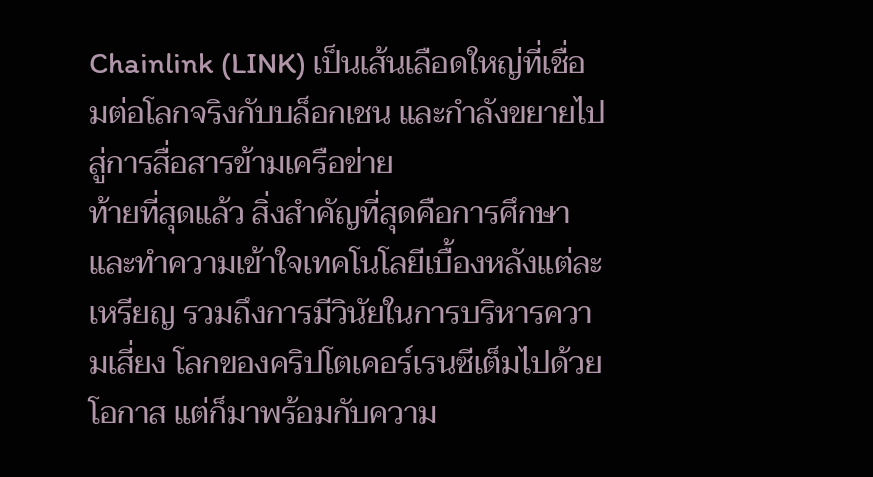Chainlink (LINK) เป็นเส้นเลือดใหญ่ที่เชื่อมต่อโลกจริงกับบล็อกเชน และกำลังขยายไปสู่การสื่อสารข้ามเครือข่าย
ท้ายที่สุดแล้ว สิ่งสำคัญที่สุดคือการศึกษาและทำความเข้าใจเทคโนโลยีเบื้องหลังแต่ละเหรียญ รวมถึงการมีวินัยในการบริหารความเสี่ยง โลกของคริปโตเคอร์เรนซีเต็มไปด้วยโอกาส แต่ก็มาพร้อมกับความ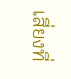เสี่ยงที่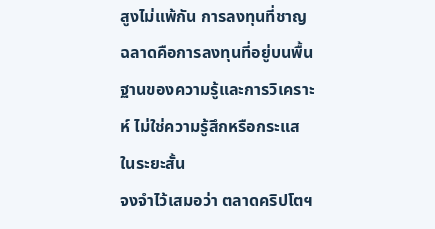สูงไม่แพ้กัน การลงทุนที่ชาญฉลาดคือการลงทุนที่อยู่บนพื้นฐานของความรู้และการวิเคราะห์ ไม่ใช่ความรู้สึกหรือกระแสในระยะสั้น
จงจำไว้เสมอว่า ตลาดคริปโตฯ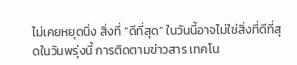ไม่เคยหยุดนิ่ง สิ่งที่ “ดีที่สุด” ในวันนี้อาจไม่ใช่สิ่งที่ดีที่สุดในวันพรุ่งนี้ การติดตามข่าวสาร เทคโน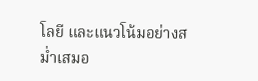โลยี และแนวโน้มอย่างสม่ำเสมอ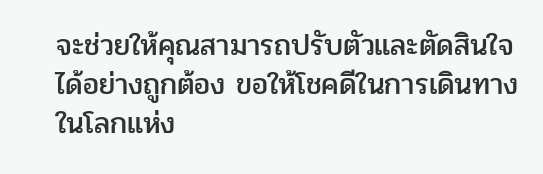จะช่วยให้คุณสามารถปรับตัวและตัดสินใจได้อย่างถูกต้อง ขอให้โชคดีในการเดินทางในโลกแห่ง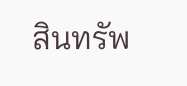สินทรัพ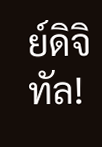ย์ดิจิทัล!